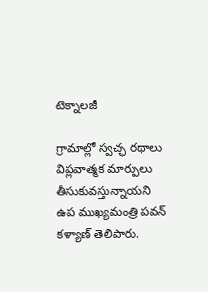టెక్నాలజీ

గ్రామాల్లో స్వచ్ఛ రథాలు విప్లవాత్మక మార్పులు తీసుకువస్తున్నాయని ఉప ముఖ్యమంత్రి పవన్ కళ్యాణ్ తెలిపారు.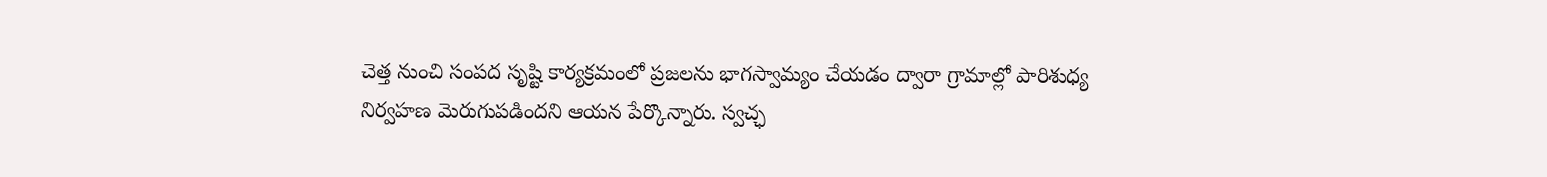చెత్త నుంచి సంపద సృష్టి కార్యక్రమంలో ప్రజలను భాగస్వామ్యం చేయడం ద్వారా గ్రామాల్లో పారిశుధ్య నిర్వహణ మెరుగుపడిందని ఆయన పేర్కొన్నారు. స్వచ్ఛ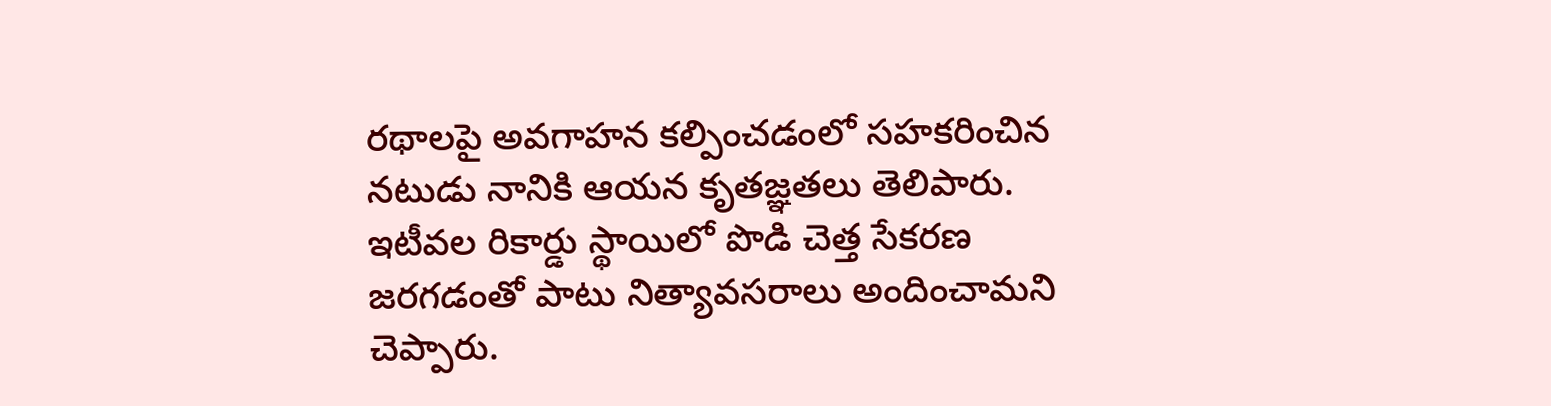రథాలపై అవగాహన కల్పించడంలో సహకరించిన నటుడు నానికి ఆయన కృతజ్ఞతలు తెలిపారు. ఇటీవల రికార్డు స్థాయిలో పొడి చెత్త సేకరణ జరగడంతో పాటు నిత్యావసరాలు అందించామని చెప్పారు.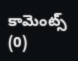కామెంట్స్ (0)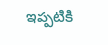ఇప్పటికి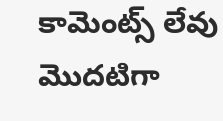కామెంట్స్ లేవు
మొదటిగా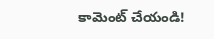కామెంట్ చేయండి!